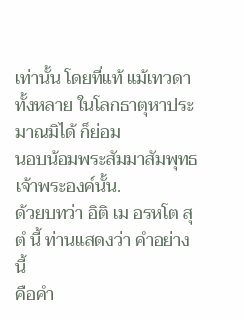เท่านั้น โดยที่แท้ แม้เทวดาทั้งหลาย ในโลกธาตุหาประมาณมิได้ ก็ย่อม
นอบน้อมพระสัมมาสัมพุทธเจ้าพระองค์นั้น.
ด้วยบทว่า อิติ เม อรหโต สุตํ นี้ ท่านแสดงว่า คำอย่างนี้
คือคำ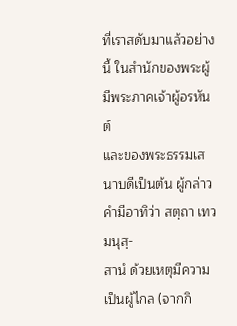ที่เราสดับมาแล้วอย่างนี้ ในสำนักของพระผู้มีพระภาคเจ้าผู้อรหันต์
และของพระธรรมเสนาบดีเป็นต้น ผู้กล่าวคำมีอาทิว่า สตฺถา เทวมนุสฺ-
สานํ ด้วยเหตุมีความเป็นผู้ไกล (จากกิ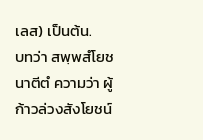เลส) เป็นต้น.
บทว่า สพฺพสํโยชนาตีตํ ความว่า ผู้ก้าวล่วงสังโยชน์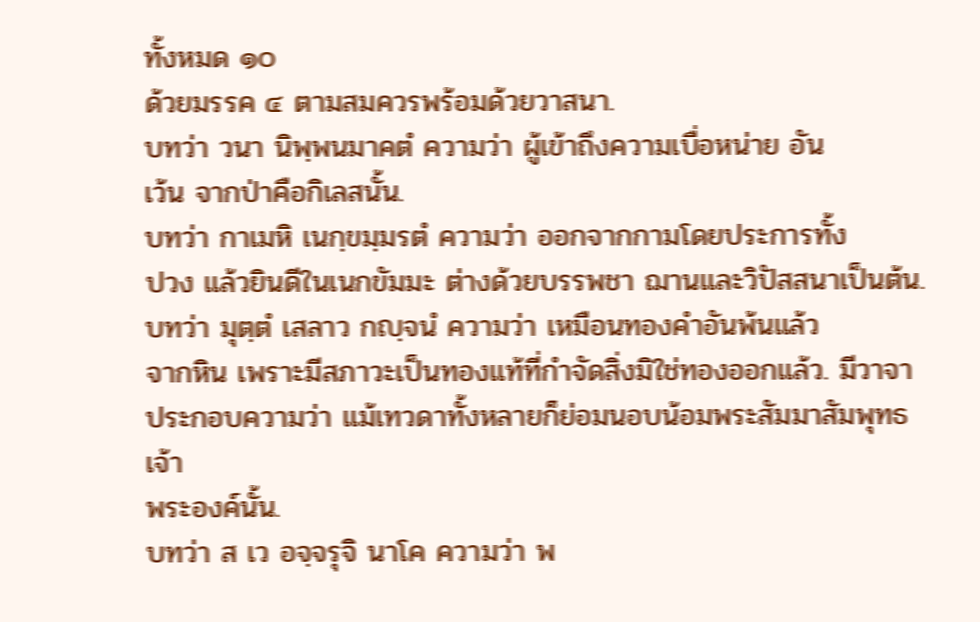ทั้งหมด ๑๐
ด้วยมรรค ๔ ตามสมควรพร้อมด้วยวาสนา.
บทว่า วนา นิพฺพนมาคตํ ความว่า ผู้เข้าถึงความเบื่อหน่าย อัน
เว้น จากป่าคือกิเลสนั้น.
บทว่า กาเมหิ เนกฺขมฺมรตํ ความว่า ออกจากกามโดยประการทั้ง
ปวง แล้วยินดีในเนกขัมมะ ต่างด้วยบรรพชา ฌานและวิปัสสนาเป็นต้น.
บทว่า มุตฺตํ เสลาว กญฺจนํ ความว่า เหมือนทองคำอันพ้นแล้ว
จากหิน เพราะมีสภาวะเป็นทองแท้ที่กำจัดสิ่งมิใช่ทองออกแล้ว. มีวาจา
ประกอบความว่า แม้เทวดาทั้งหลายก็ย่อมนอบน้อมพระสัมมาสัมพุทธเจ้า
พระองค์นั้น.
บทว่า ส เว อจฺจรุจิ นาโค ความว่า พ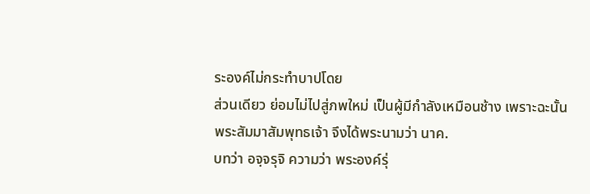ระองค์ไม่กระทำบาปโดย
ส่วนเดียว ย่อมไม่ไปสู่ภพใหม่ เป็นผู้มีกำลังเหมือนช้าง เพราะฉะนั้น
พระสัมมาสัมพุทธเจ้า จึงได้พระนามว่า นาค.
บทว่า อจฺจรุจิ ความว่า พระองค์รุ่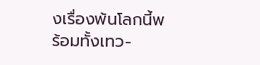งเรื่องพ้นโลกนี้พร้อมทั้งเทว-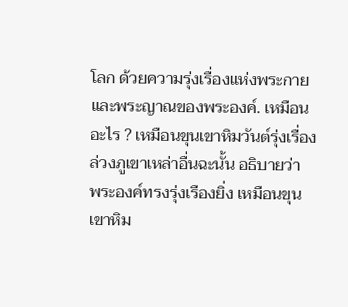โลก ด้วยความรุ่งเรื่องแห่งพระกายและพระญาณของพระองค์. เหมือน
อะไร ? เหมือนขุนเขาหิมวันต์รุ่งเรื่องล่วงภูเขาเหล่าอื่นฉะนั้น อธิบายว่า
พระองค์ทรงรุ่งเรืองยิ่ง เหมือนขุนเขาหิม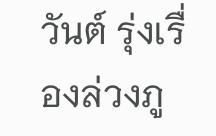วันต์ รุ่งเรื่องล่วงภู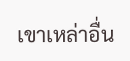เขาเหล่าอื่น